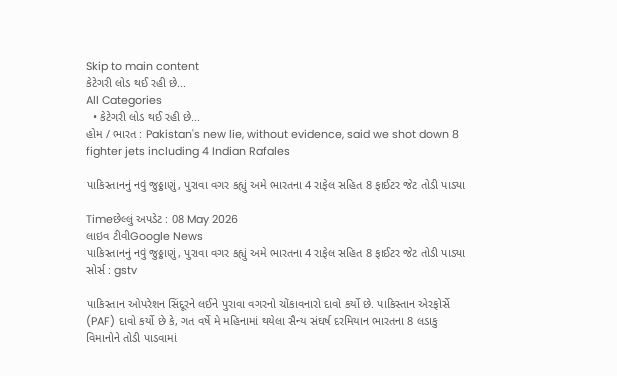Skip to main content
કેટેગરી લોડ થઈ રહી છે...
All Categories
  • કેટેગરી લોડ થઈ રહી છે...
હોમ / ભારત : Pakistan's new lie, without evidence, said we shot down 8 fighter jets including 4 Indian Rafales

પાકિસ્તાનનું નવું જુઠ્ઠાણું, પુરાવા વગર કહ્યું અમે ભારતના 4 રાફેલ સહિત 8 ફાઈટર જેટ તોડી પાડ્યા

Timeછેલ્લું અપડેટ : 08 May 2026
લાઇવ ટીવીGoogle News
પાકિસ્તાનનું નવું જુઠ્ઠાણું, પુરાવા વગર કહ્યું અમે ભારતના 4 રાફેલ સહિત 8 ફાઈટર જેટ તોડી પાડ્યા
સોર્સ : gstv

પાકિસ્તાન ઓપરેશન સિંદૂરને લઈને પુરાવા વગરનો ચોંકાવનારો દાવો કર્યો છે. પાકિસ્તાન એરફોર્સે (PAF) દાવો કર્યો છે કે, ગત વર્ષે મે મહિનામાં થયેલા સૈન્ય સંઘર્ષ દરમિયાન ભારતના 8 લડાકુ વિમાનોને તોડી પાડવામાં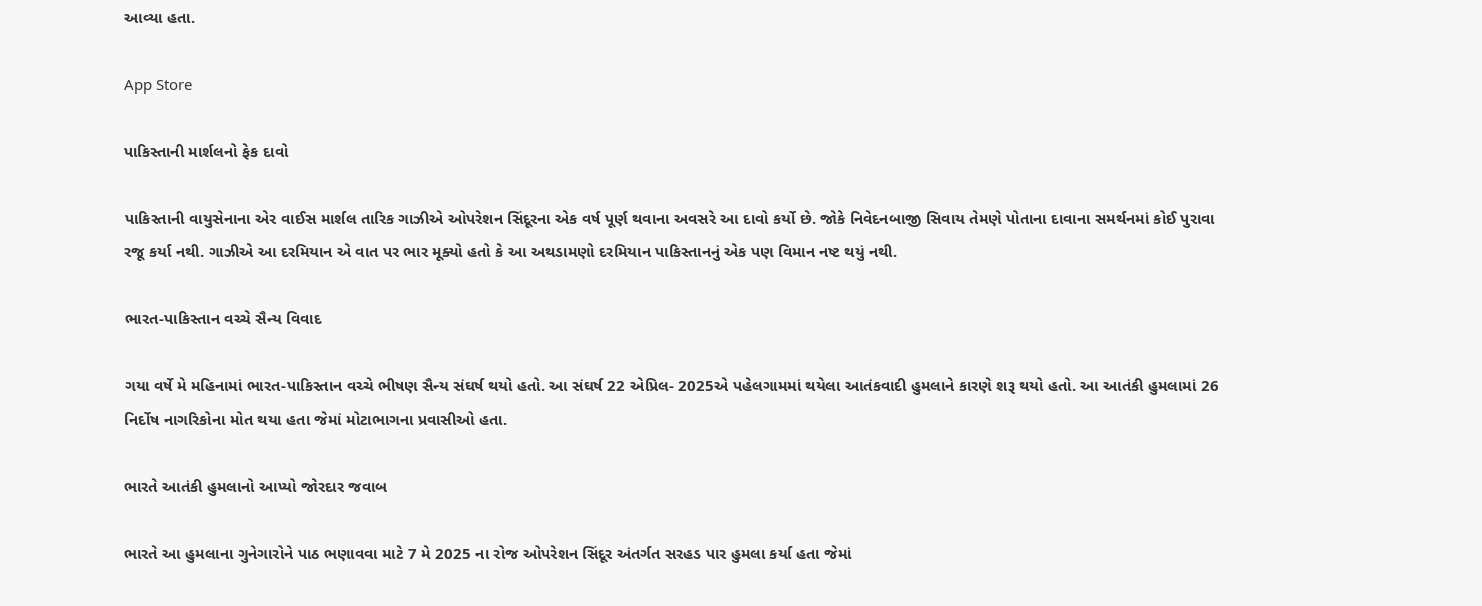આવ્યા હતા.

App Store

પાકિસ્તાની માર્શલનો ફેક દાવો

પાકિસ્તાની વાયુસેનાના એર વાઈસ માર્શલ તારિક ગાઝીએ ઓપરેશન સિંદૂરના એક વર્ષ પૂર્ણ થવાના અવસરે આ દાવો કર્યો છે. જોકે નિવેદનબાજી સિવાય તેમણે પોતાના દાવાના સમર્થનમાં કોઈ પુરાવા રજૂ કર્યા નથી. ગાઝીએ આ દરમિયાન એ વાત પર ભાર મૂક્યો હતો કે આ અથડામણો દરમિયાન પાકિસ્તાનનું એક પણ વિમાન નષ્ટ થયું નથી.

ભારત-પાકિસ્તાન વચ્ચે સૈન્ય વિવાદ

ગયા વર્ષે મે મહિનામાં ભારત-પાકિસ્તાન વચ્ચે ભીષણ સૈન્ય સંઘર્ષ થયો હતો. આ સંઘર્ષ 22 એપ્રિલ- 2025એ પહેલગામમાં થયેલા આતંકવાદી હુમલાને કારણે શરૂ થયો હતો. આ આતંકી હુમલામાં 26 નિર્દોષ નાગરિકોના મોત થયા હતા જેમાં મોટાભાગના પ્રવાસીઓ હતા.

ભારતે આતંકી હુમલાનો આપ્યો જોરદાર જવાબ

ભારતે આ હુમલાના ગુનેગારોને પાઠ ભણાવવા માટે 7 મે 2025 ના રોજ ઓપરેશન સિંદૂર અંતર્ગત સરહડ પાર હુમલા કર્યા હતા જેમાં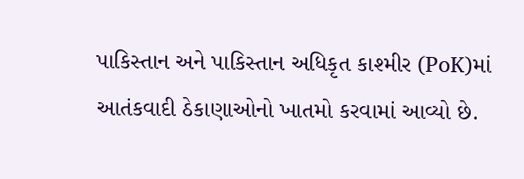પાકિસ્તાન અને પાકિસ્તાન અધિકૃત કાશ્મીર (PoK)માં આતંકવાદી ઠેકાણાઓનો ખાતમો કરવામાં આવ્યો છે.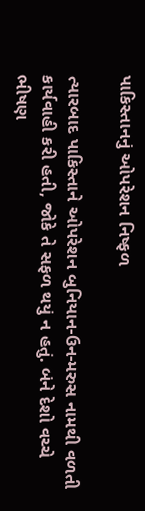પાકિસ્તાનનું ઓપરેશન નિષ્ફળ

ત્યારબાદ પાકિસ્તાને ઓપરેશન બુનિયાન-ઉન-મરુસ નામથી વળતી કાર્યવાહી કરી હતી, જોકે તે સફળ થયું ન હતું. બંને દેશો વચ્ચે ભીષણ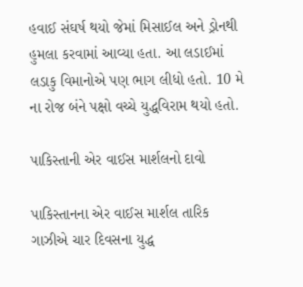હવાઈ સંઘર્ષ થયો જેમાં મિસાઈલ અને ડ્રોનથી હુમલા કરવામાં આવ્યા હતા. આ લડાઈમાં લડાકુ વિમાનોએ પણ ભાગ લીધો હતો. 10 મે ના રોજ બંને પક્ષો વચ્ચે યુદ્ધવિરામ થયો હતો.

પાકિસ્તાની એર વાઈસ માર્શલનો દાવો

પાકિસ્તાનના એર વાઈસ માર્શલ તારિક ગાઝીએ ચાર દિવસના યુદ્ધ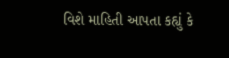વિશે માહિતી આપતા કહ્યું કે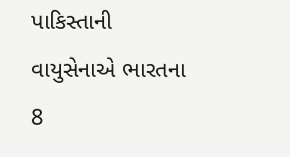પાકિસ્તાની વાયુસેનાએ ભારતના 8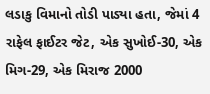લડાકુ વિમાનો તોડી પાડ્યા હતા, જેમાં 4 રાફેલ ફાઈટર જેટ, એક સુખોઈ-30, એક મિગ-29, એક મિરાજ 2000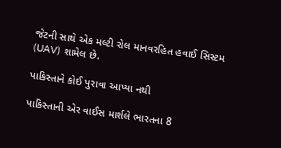જેટની સાથે એક મલ્ટી રોલ માનવરહિત હવાઈ સિસ્ટમ (UAV) શામેલ છે.

પાકિસ્તાને કોઈ પુરાવા આપ્યા નથી

પાકિસ્તાની એર વાઈસ માર્શલે ભારતના 8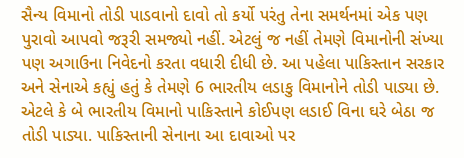સૈન્ય વિમાનો તોડી પાડવાનો દાવો તો કર્યો પરંતુ તેના સમર્થનમાં એક પણ પુરાવો આપવો જરૂરી સમજ્યો નહીં. એટલું જ નહીં તેમણે વિમાનોની સંખ્યા પણ અગાઉના નિવેદનો કરતા વધારી દીધી છે. આ પહેલા પાકિસ્તાન સરકાર અને સેનાએ કહ્યું હતું કે તેમણે 6 ભારતીય લડાકુ વિમાનોને તોડી પાડ્યા છે. એટલે કે બે ભારતીય વિમાનો પાકિસ્તાને કોઈપણ લડાઈ વિના ઘરે બેઠા જ તોડી પાડ્યા. પાકિસ્તાની સેનાના આ દાવાઓ પર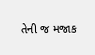તેની જ મજાક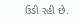ઉડી રહી છે.